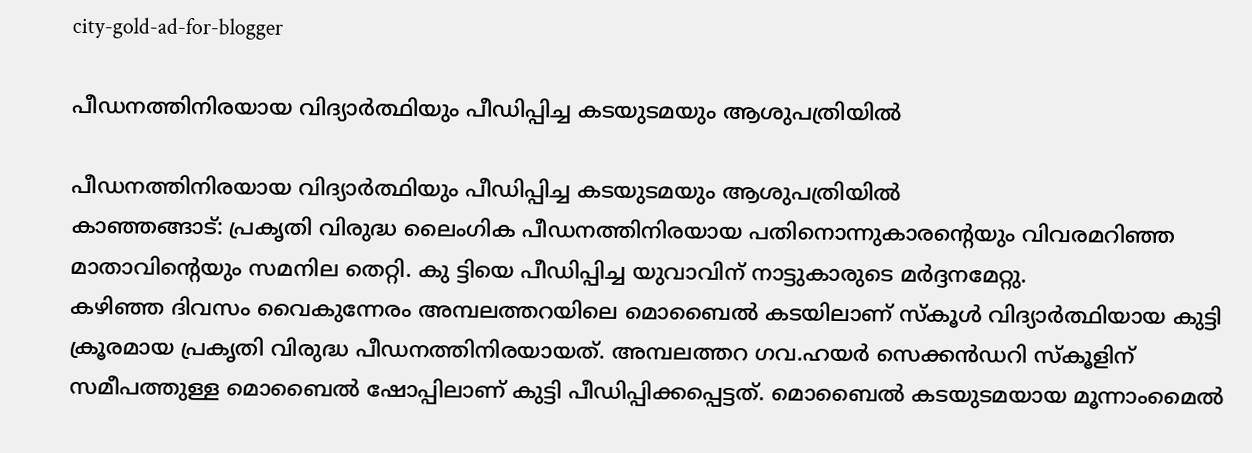city-gold-ad-for-blogger

പീഡനത്തിനിരയായ വിദ്യാര്‍ത്ഥിയും പീഡിപ്പിച്ച കടയുടമയും ആശുപത്രിയില്‍

പീഡനത്തിനിരയായ വിദ്യാര്‍ത്ഥിയും പീഡിപ്പിച്ച കടയുടമയും ആശുപത്രിയില്‍
കാഞ്ഞങ്ങാട്: പ്രകൃതി വിരുദ്ധ ലൈംഗിക പീഡനത്തിനിരയായ പതിനൊന്നുകാരന്റെയും വിവരമറിഞ്ഞ മാതാവിന്റെയും സമനില തെറ്റി. കു ട്ടിയെ പീഡിപ്പിച്ച യുവാവിന് നാട്ടുകാരുടെ മര്‍ദ്ദനമേറ്റു.
കഴിഞ്ഞ ദിവസം വൈകുന്നേരം അമ്പലത്തറയിലെ മൊബൈല്‍ കടയിലാണ് സ്‌കൂള്‍ വിദ്യാര്‍ത്ഥിയായ കുട്ടി ക്രൂരമായ പ്രകൃതി വിരുദ്ധ പീഡനത്തിനിരയായത്. അമ്പലത്തറ ഗവ.ഹയര്‍ സെക്കന്‍ഡറി സ്‌കൂളിന് സമീപത്തുള്ള മൊബൈല്‍ ഷോപ്പിലാണ് കുട്ടി പീഡിപ്പിക്കപ്പെട്ടത്. മൊബൈല്‍ കടയുടമയായ മൂന്നാംമൈല്‍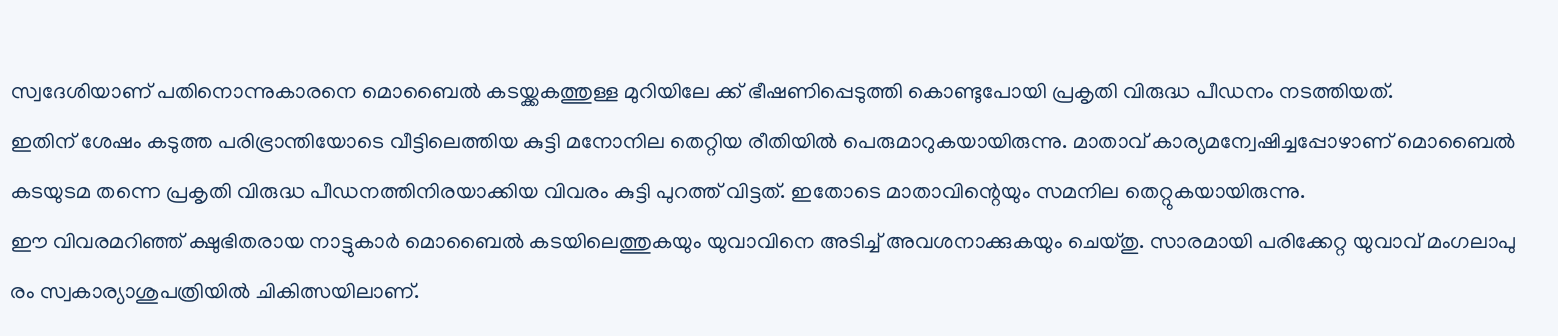സ്വദേശിയാണ് പതിനൊന്നുകാരനെ മൊബൈല്‍ കടയ്ക്കകത്തുള്ള മുറിയിലേ ക്ക് ഭീഷണിപ്പെടുത്തി കൊണ്ടുപോയി പ്രകൃതി വിരുദ്ധ പീഡനം നടത്തിയത്.
ഇതിന് ശേഷം കടുത്ത പരിഭ്രാന്തിയോടെ വീട്ടിലെത്തിയ കുട്ടി മനോനില തെറ്റിയ രീതിയില്‍ പെരുമാറുകയായിരുന്നു. മാതാവ് കാര്യമന്വേഷിച്ചപ്പോഴാണ് മൊബൈല്‍ കടയുടമ തന്നെ പ്രകൃതി വിരുദ്ധ പീഡനത്തിനിരയാക്കിയ വിവരം കുട്ടി പുറത്ത് വിട്ടത്. ഇതോടെ മാതാവിന്റെയും സമനില തെറ്റുകയായിരുന്നു.
ഈ വിവരമറിഞ്ഞ് ക്ഷുഭിതരായ നാട്ടുകാര്‍ മൊബൈല്‍ കടയിലെത്തുകയും യുവാവിനെ അടിച്ച് അവശനാക്കുകയും ചെയ്തു. സാരമായി പരിക്കേറ്റ യുവാവ് മംഗലാപു രം സ്വകാര്യാശുപത്രിയില്‍ ചികിത്സയിലാണ്.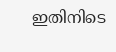ഇതിനിടെ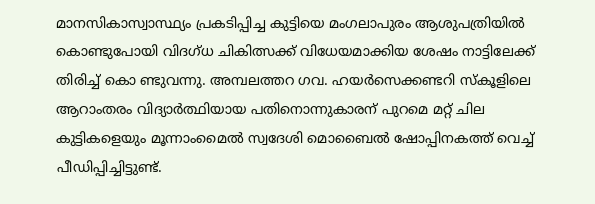മാനസികാസ്വാസ്ഥ്യം പ്രകടിപ്പിച്ച കുട്ടിയെ മംഗലാപുരം ആശുപത്രിയില്‍ കൊണ്ടുപോയി വിദഗ്ധ ചികിത്സക്ക് വിധേയമാക്കിയ ശേഷം നാട്ടിലേക്ക് തിരിച്ച് കൊ ണ്ടുവന്നു. അമ്പലത്തറ ഗവ. ഹയര്‍സെക്കണ്ടറി സ്‌കൂളിലെ ആറാംതരം വിദ്യാര്‍ത്ഥിയായ പതിനൊന്നുകാരന് പുറമെ മറ്റ് ചില കുട്ടികളെയും മൂന്നാംമൈല്‍ സ്വദേശി മൊബൈല്‍ ഷോപ്പിനകത്ത് വെച്ച് പീഡിപ്പിച്ചിട്ടുണ്ട്.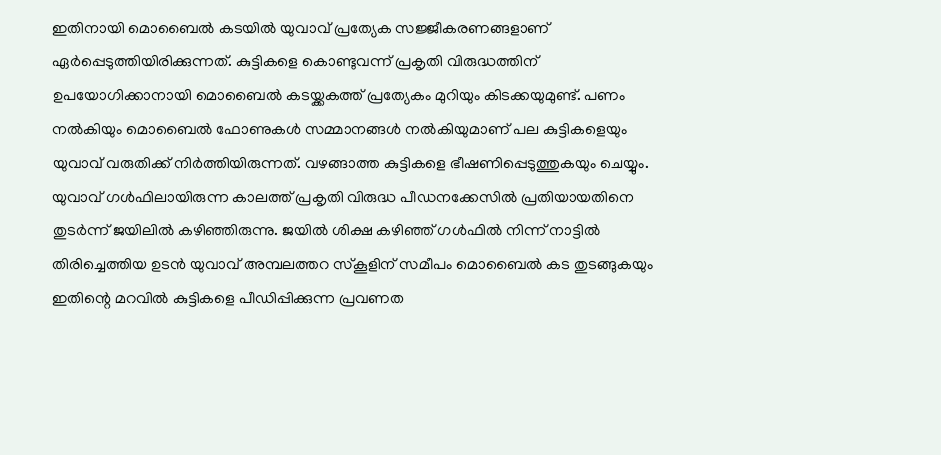ഇതിനായി മൊബൈല്‍ കടയില്‍ യുവാവ് പ്രത്യേക സജ്ജീകരണങ്ങളാണ് ഏര്‍പ്പെടുത്തിയിരിക്കുന്നത്. കുട്ടികളെ കൊണ്ടുവന്ന് പ്രകൃതി വിരുദ്ധത്തിന് ഉപയോഗിക്കാനായി മൊബൈല്‍ കടയ്ക്കകത്ത് പ്രത്യേകം മുറിയും കിടക്കയുമുണ്ട്. പണം നല്‍കിയും മൊബൈല്‍ ഫോണുകള്‍ സമ്മാനങ്ങള്‍ നല്‍കിയുമാണ് പല കുട്ടികളെയും യുവാവ് വരുതിക്ക് നിര്‍ത്തിയിരുന്നത്. വഴങ്ങാത്ത കുട്ടികളെ ഭീഷണിപ്പെടുത്തുകയും ചെയ്യും.
യുവാവ് ഗള്‍ഫിലായിരുന്ന കാലത്ത് പ്രകൃതി വിരുദ്ധ പീഡനക്കേസില്‍ പ്രതിയായതിനെ തുടര്‍ന്ന് ജയിലില്‍ കഴിഞ്ഞിരുന്നു. ജയില്‍ ശിക്ഷ കഴിഞ്ഞ് ഗള്‍ഫില്‍ നിന്ന് നാട്ടില്‍ തിരിച്ചെത്തിയ ഉടന്‍ യുവാവ് അമ്പലത്തറ സ്‌കൂളിന് സമീപം മൊബൈല്‍ കട തുടങ്ങുകയും ഇതിന്റെ മറവില്‍ കുട്ടികളെ പീഡിപ്പിക്കുന്ന പ്രവണത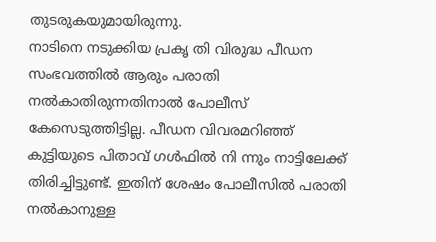തുടരുകയുമായിരുന്നു.
നാടിനെ നടുക്കിയ പ്രകൃ തി വിരുദ്ധ പീഡന സംഭവത്തില്‍ ആരും പരാതി നല്‍കാതിരുന്നതിനാല്‍ പോലീസ് കേസെടുത്തിട്ടില്ല. പീഡന വിവരമറിഞ്ഞ് കുട്ടിയുടെ പിതാവ് ഗള്‍ഫില്‍ നി ന്നും നാട്ടിലേക്ക് തിരിച്ചിട്ടുണ്ട്. ഇതിന് ശേഷം പോലീസില്‍ പരാതി നല്‍കാനുള്ള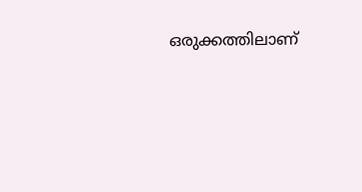ഒരുക്കത്തിലാണ്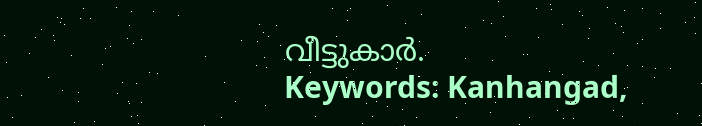വീട്ടുകാര്‍.
Keywords: Kanhangad,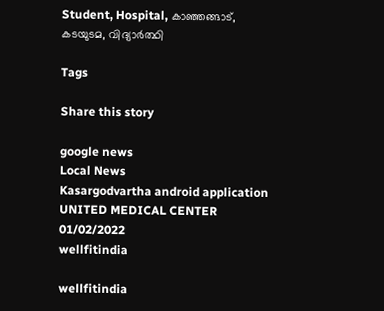Student, Hospital, കാഞ്ഞങ്ങാട്, കടയുടമ, വിദ്യാര്‍ത്ഥി

Tags

Share this story

google news
Local News
Kasargodvartha android application
UNITED MEDICAL CENTER 01/02/2022
wellfitindia

wellfitindia